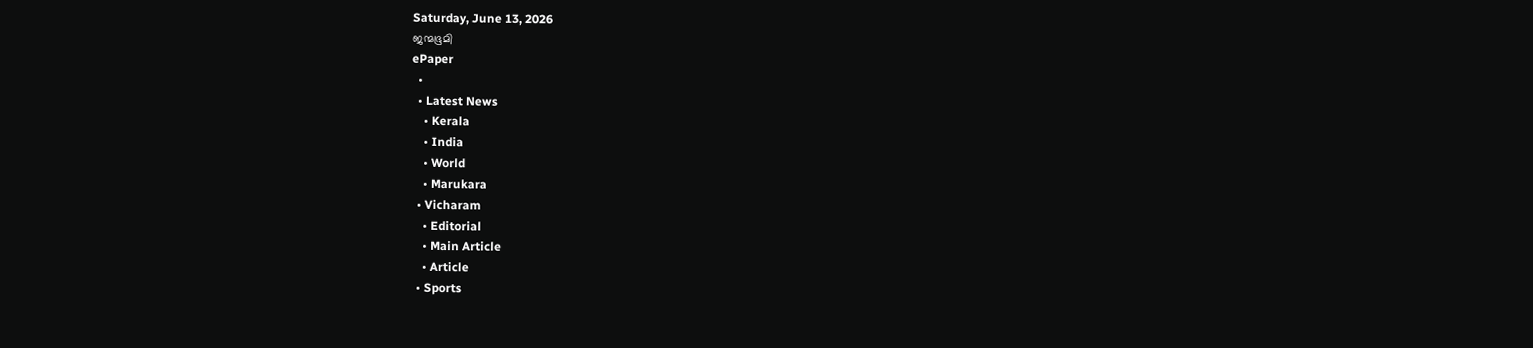Saturday, June 13, 2026
ജന്മഭൂമി
ePaper
  •
  • Latest News
    • Kerala
    • India
    • World
    • Marukara
  • Vicharam
    • Editorial
    • Main Article
    • Article
  • Sports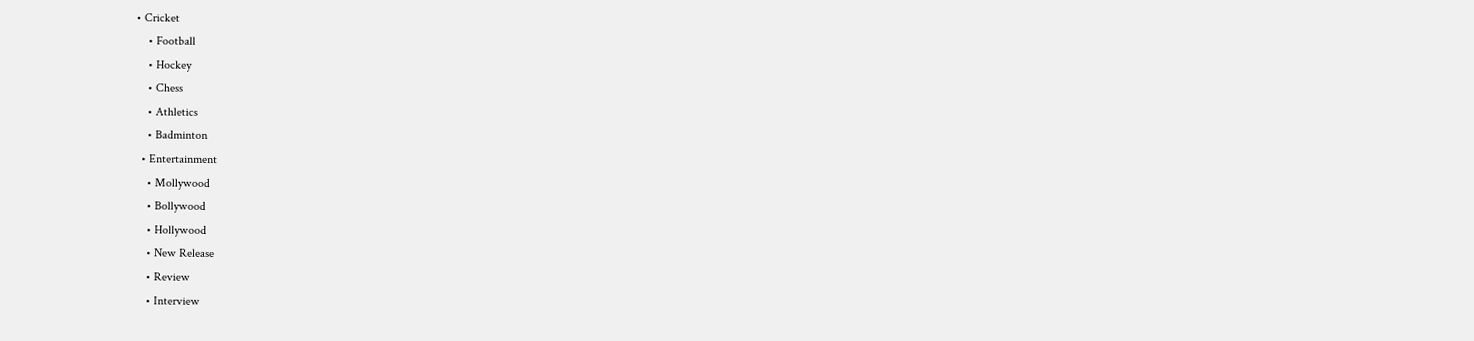• Cricket
    • Football
    • Hockey
    • Chess
    • Athletics
    • Badminton
  • Entertainment
    • Mollywood
    • Bollywood
    • Hollywood
    • New Release
    • Review
    • Interview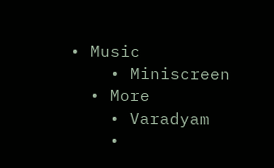• Music
    • Miniscreen
  • More
    • Varadyam
    •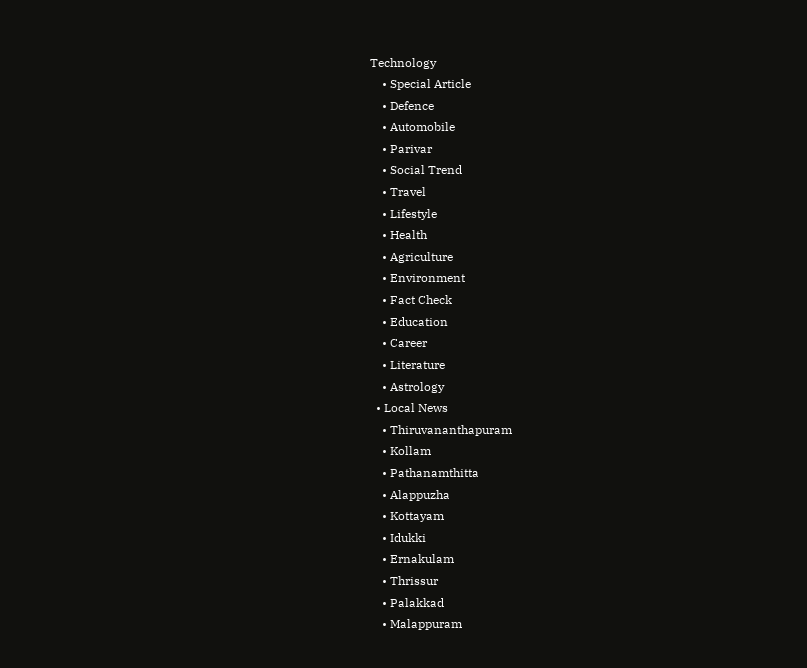Technology
    • Special Article
    • Defence
    • Automobile
    • Parivar
    • Social Trend
    • Travel
    • Lifestyle
    • Health
    • Agriculture
    • Environment
    • Fact Check
    • Education
    • Career
    • Literature
    • Astrology
  • Local News
    • Thiruvananthapuram
    • Kollam
    • Pathanamthitta
    • Alappuzha
    • Kottayam
    • Idukki
    • Ernakulam
    • Thrissur
    • Palakkad
    • Malappuram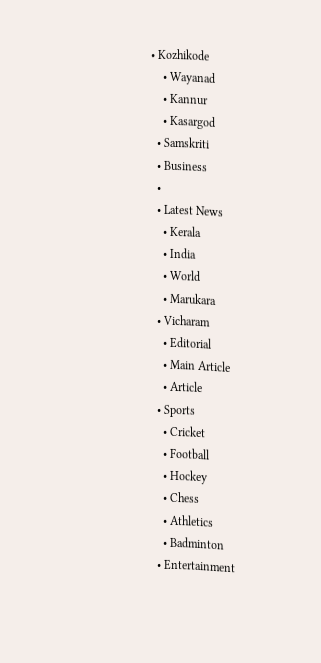• Kozhikode
    • Wayanad
    • Kannur
    • Kasargod
  • Samskriti
  • Business
  •
  • Latest News
    • Kerala
    • India
    • World
    • Marukara
  • Vicharam
    • Editorial
    • Main Article
    • Article
  • Sports
    • Cricket
    • Football
    • Hockey
    • Chess
    • Athletics
    • Badminton
  • Entertainment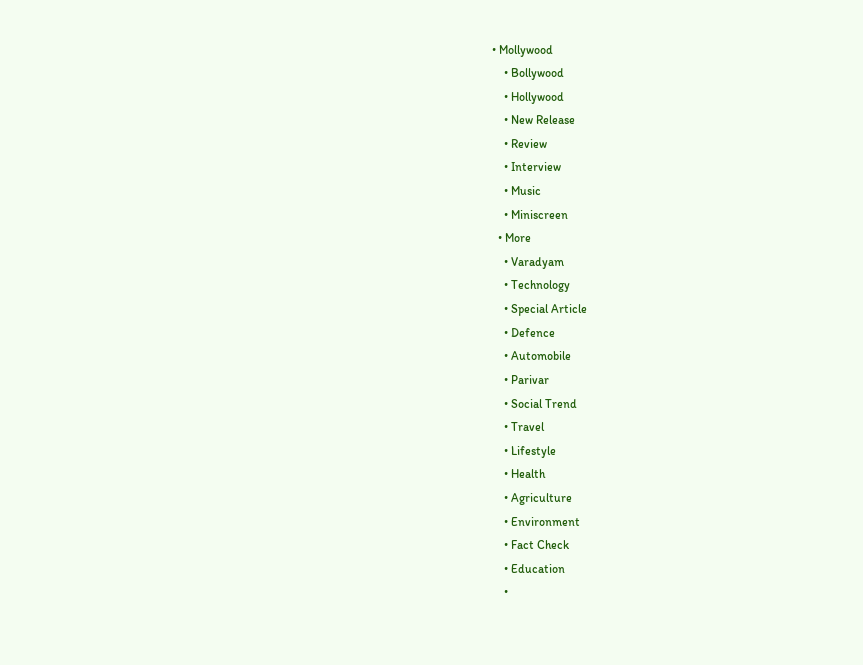• Mollywood
    • Bollywood
    • Hollywood
    • New Release
    • Review
    • Interview
    • Music
    • Miniscreen
  • More
    • Varadyam
    • Technology
    • Special Article
    • Defence
    • Automobile
    • Parivar
    • Social Trend
    • Travel
    • Lifestyle
    • Health
    • Agriculture
    • Environment
    • Fact Check
    • Education
    •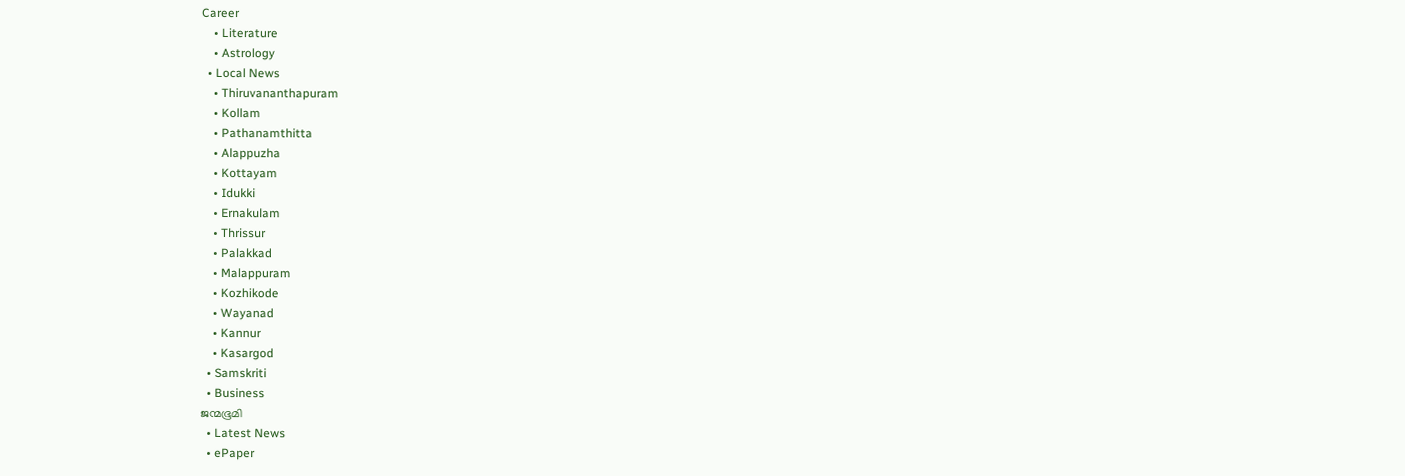Career
    • Literature
    • Astrology
  • Local News
    • Thiruvananthapuram
    • Kollam
    • Pathanamthitta
    • Alappuzha
    • Kottayam
    • Idukki
    • Ernakulam
    • Thrissur
    • Palakkad
    • Malappuram
    • Kozhikode
    • Wayanad
    • Kannur
    • Kasargod
  • Samskriti
  • Business
ജന്മഭൂമി
  • Latest News
  • ePaper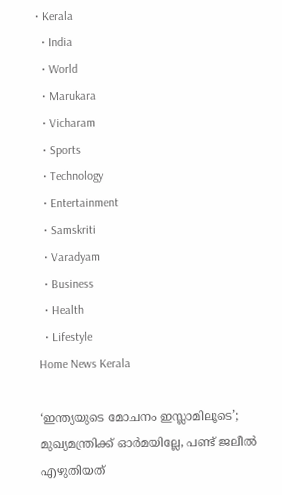• Kerala
  • India
  • World
  • Marukara
  • Vicharam
  • Sports
  • Technology
  • Entertainment
  • Samskriti
  • Varadyam
  • Business
  • Health
  • Lifestyle
Home News Kerala

‘ഇന്ത്യയുടെ മോചനം ഇസ്ലാമിലൂടെ’; മുഖ്യമന്ത്രിക്ക് ഓര്‍മയില്ലേ, പണ്ട് ജലീല്‍ എഴുതിയത്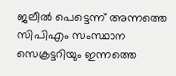ജലീല്‍ പെട്ടെന്ന് അന്നത്തെ സിപിഎം സംസ്ഥാന സെക്രട്ടറിയും ഇന്നത്തെ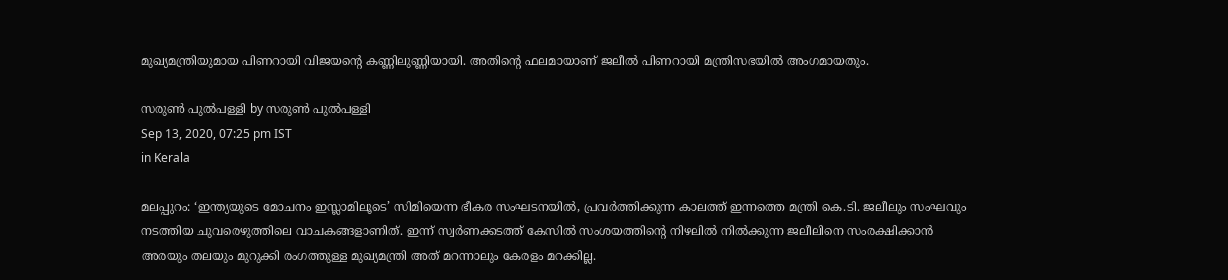മുഖ്യമന്ത്രിയുമായ പിണറായി വിജയന്റെ കണ്ണിലുണ്ണിയായി. അതിന്റെ ഫലമായാണ് ജലീല്‍ പിണറായി മന്ത്രിസഭയില്‍ അംഗമായതും.

സരുണ്‍ പുല്‍പള്ളി by സരുണ്‍ പുല്‍പള്ളി
Sep 13, 2020, 07:25 pm IST
in Kerala

മലപ്പുറം: ‘ഇന്ത്യയുടെ മോചനം ഇസ്ലാമിലൂടെ’ സിമിയെന്ന ഭീകര സംഘടനയില്‍, പ്രവര്‍ത്തിക്കുന്ന കാലത്ത് ഇന്നത്തെ മന്ത്രി കെ.ടി. ജലീലും സംഘവും നടത്തിയ ചുവരെഴുത്തിലെ വാചകങ്ങളാണിത്. ഇന്ന് സ്വര്‍ണക്കടത്ത് കേസില്‍ സംശയത്തിന്റെ നിഴലില്‍ നില്‍ക്കുന്ന ജലീലിനെ സംരക്ഷിക്കാന്‍ അരയും തലയും മുറുക്കി രംഗത്തുള്ള മുഖ്യമന്ത്രി അത് മറന്നാലും കേരളം മറക്കില്ല.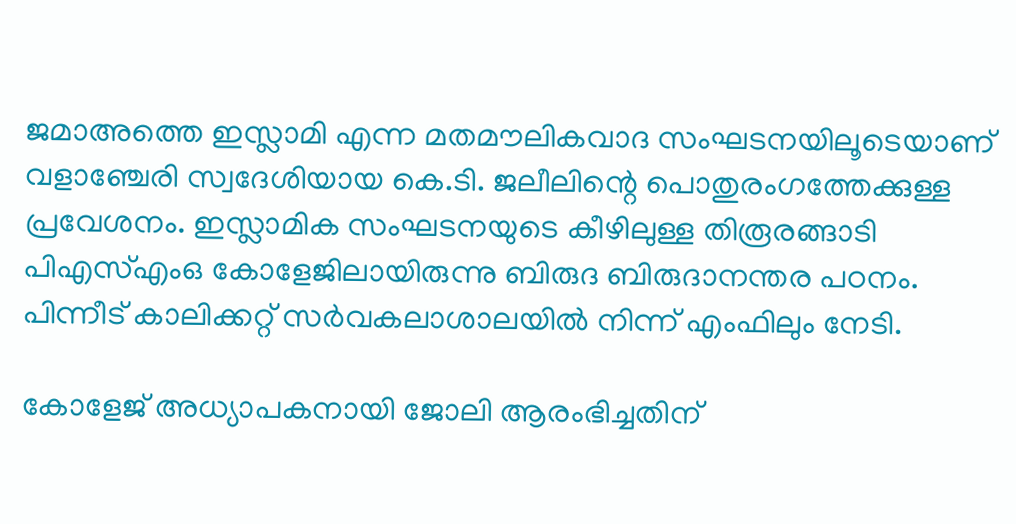ജമാഅത്തെ ഇസ്ലാമി എന്ന മതമൗലികവാദ സംഘടനയിലൂടെയാണ് വളാഞ്ചേരി സ്വദേശിയായ കെ.ടി. ജലീലിന്റെ പൊതുരംഗത്തേക്കുള്ള പ്രവേശനം. ഇസ്ലാമിക സംഘടനയുടെ കീഴിലുള്ള തിരൂരങ്ങാടി പിഎസ്എംഒ കോളേജിലായിരുന്നു ബിരുദ ബിരുദാനന്തര പഠനം. പിന്നീട് കാലിക്കറ്റ് സര്‍വകലാശാലയില്‍ നിന്ന് എംഫിലും നേടി.

കോളേജ് അധ്യാപകനായി ജോലി ആരംഭിച്ചതിന്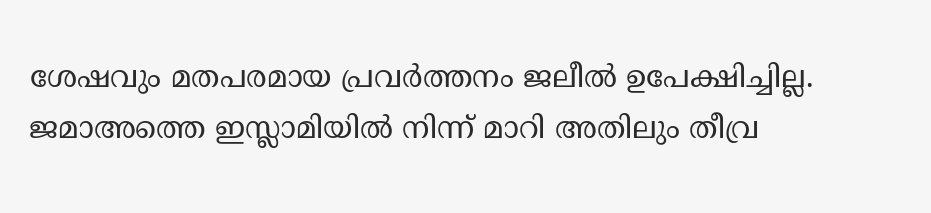ശേഷവും മതപരമായ പ്രവര്‍ത്തനം ജലീല്‍ ഉപേക്ഷിച്ചില്ല. ജമാഅത്തെ ഇസ്ലാമിയില്‍ നിന്ന് മാറി അതിലും തീവ്ര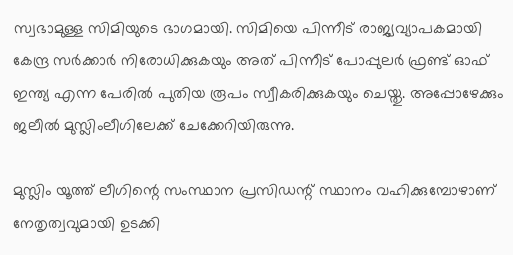സ്വഭാമുള്ള സിമിയുടെ ഭാഗമായി. സിമിയെ പിന്നീട് രാജ്യവ്യാപകമായി കേന്ദ്ര സര്‍ക്കാര്‍ നിരോധിക്കുകയും അത് പിന്നീട് പോപ്പുലര്‍ ഫ്രണ്ട് ഓഫ് ഇന്ത്യ എന്ന പേരില്‍ പുതിയ രൂപം സ്വീകരിക്കുകയും ചെയ്തു. അപ്പോഴേക്കും ജലീല്‍ മുസ്ലിംലീഗിലേക്ക് ചേക്കേറിയിരുന്നു.

മുസ്ലിം യൂത്ത് ലീഗിന്റെ സംസ്ഥാന പ്രസിഡന്റ് സ്ഥാനം വഹിക്കുമ്പോഴാണ് നേതൃത്വവുമായി ഉടക്കി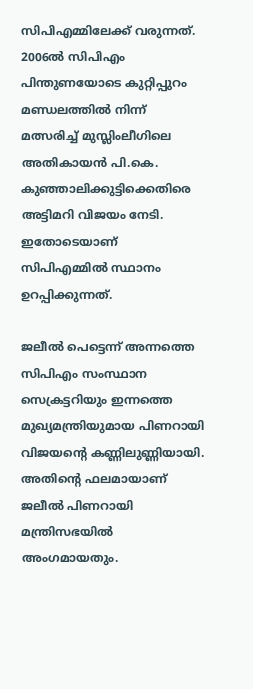സിപിഎമ്മിലേക്ക് വരുന്നത്. 2006ല്‍ സിപിഎം പിന്തുണയോടെ കുറ്റിപ്പുറം മണ്ഡലത്തില്‍ നിന്ന് മത്സരിച്ച് മുസ്ലിംലീഗിലെ അതികായന്‍ പി.കെ. കുഞ്ഞാലിക്കുട്ടിക്കെതിരെ അട്ടിമറി വിജയം നേടി. ഇതോടെയാണ് സിപിഎമ്മില്‍ സ്ഥാനം ഉറപ്പിക്കുന്നത്.

ജലീല്‍ പെട്ടെന്ന് അന്നത്തെ സിപിഎം സംസ്ഥാന സെക്രട്ടറിയും ഇന്നത്തെ മുഖ്യമന്ത്രിയുമായ പിണറായി വിജയന്റെ കണ്ണിലുണ്ണിയായി. അതിന്റെ ഫലമായാണ് ജലീല്‍ പിണറായി മന്ത്രിസഭയില്‍ അംഗമായതും.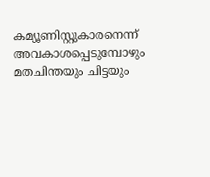കമ്യൂണിസ്റ്റുകാരനെന്ന് അവകാശപ്പെടുമ്പോഴും മതചിന്തയും ചിട്ടയും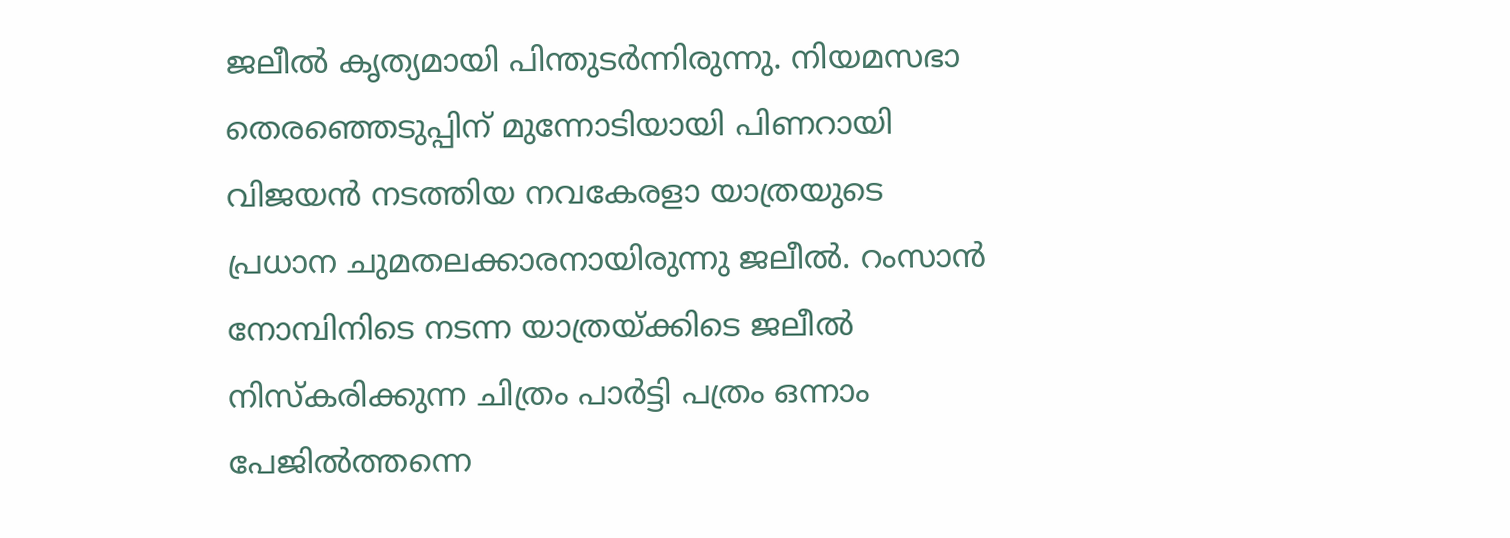ജലീല്‍ കൃത്യമായി പിന്തുടര്‍ന്നിരുന്നു. നിയമസഭാ തെരഞ്ഞെടുപ്പിന് മുന്നോടിയായി പിണറായി വിജയന്‍ നടത്തിയ നവകേരളാ യാത്രയുടെ പ്രധാന ചുമതലക്കാരനായിരുന്നു ജലീല്‍. റംസാന്‍ നോമ്പിനിടെ നടന്ന യാത്രയ്‌ക്കിടെ ജലീല്‍ നിസ്‌കരിക്കുന്ന ചിത്രം പാര്‍ട്ടി പത്രം ഒന്നാം പേജില്‍ത്തന്നെ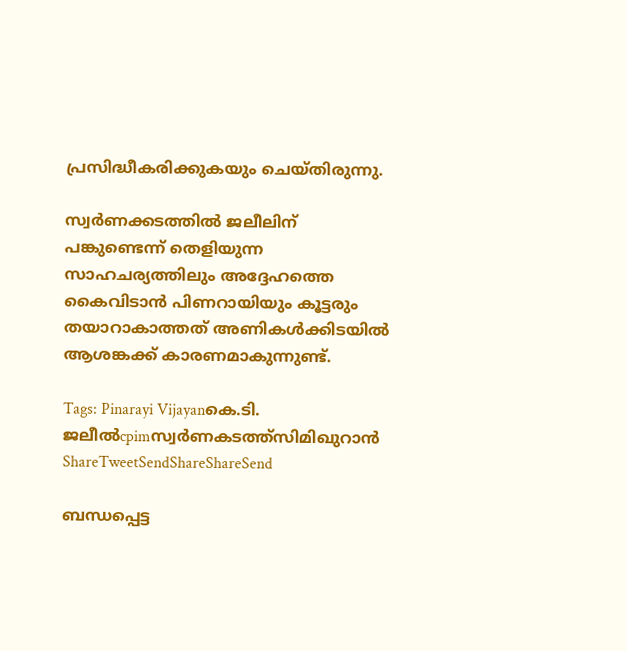പ്രസിദ്ധീകരിക്കുകയും ചെയ്തിരുന്നു.

സ്വര്‍ണക്കടത്തില്‍ ജലീലിന് പങ്കുണ്ടെന്ന് തെളിയുന്ന സാഹചര്യത്തിലും അദ്ദേഹത്തെ കൈവിടാന്‍ പിണറായിയും കൂട്ടരും തയാറാകാത്തത് അണികള്‍ക്കിടയില്‍ ആശങ്കക്ക് കാരണമാകുന്നുണ്ട്.

Tags: Pinarayi Vijayanകെ.ടി. ജലീല്‍cpimസ്വര്‍ണകടത്ത്സിമിഖുറാന്‍
ShareTweetSendShareShareSend

ബന്ധപ്പെട്ട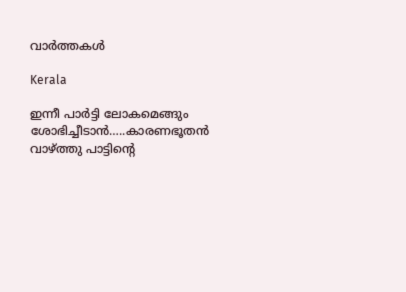വാര്‍ത്തകള്‍

Kerala

ഇന്നീ പാർട്ടി ലോകമെങ്ങും ശോഭിച്ചീടാൻ…..കാരണഭൂതൻ വാഴ്‌ത്തു പാട്ടിന്റെ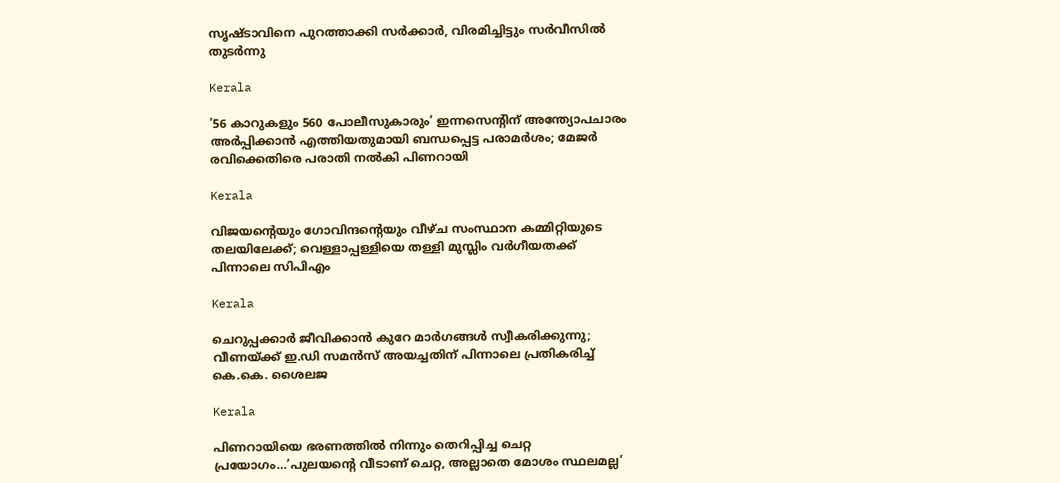സൃഷ്ടാവിനെ പുറത്താക്കി സർക്കാർ, വിരമിച്ചിട്ടും സർവീസിൽ തുടർന്നു

Kerala

’56 കാറുകളും 560 പോലീസുകാരും’ ഇന്നസെന്റിന് അന്ത്യോപചാരം അർപ്പിക്കാൻ എത്തിയതുമായി ബന്ധപ്പെട്ട പരാമർശം; മേജ‍ർ രവിക്കെതിരെ പരാതി നൽകി പിണറായി

Kerala

വിജയന്റെയും ഗോവിന്ദന്റെയും വീഴ്ച സംസ്ഥാന കമ്മിറ്റിയുടെ തലയിലേക്ക്; വെള്ളാപ്പള്ളിയെ തള്ളി മുസ്ലിം വര്‍ഗീയതക്ക് പിന്നാലെ സിപിഎം

Kerala

ചെറുപ്പക്കാർ ജീവിക്കാൻ കുറേ മാർഗങ്ങൾ സ്വീകരിക്കുന്നു; വീണയ്‌ക്ക് ഇ.ഡി സമൻസ് അയച്ചതിന് പിന്നാലെ പ്രതികരിച്ച് കെ.കെ. ശൈലജ

Kerala

പിണറായിയെ ഭരണത്തില്‍ നിന്നും തെറിപ്പിച്ച ചെറ്റ പ്രയോഗം…’പുലയന്റെ വീടാണ് ചെറ്റ, അല്ലാതെ മോശം സ്ഥലമല്ല’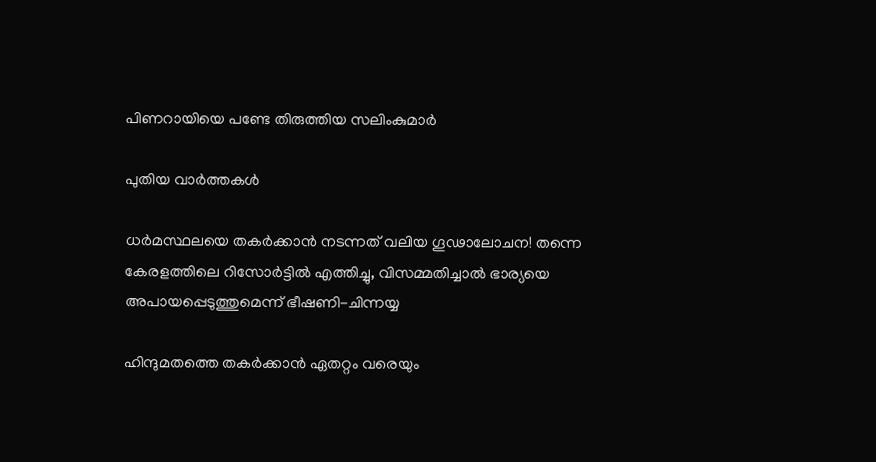പിണറായിയെ പണ്ടേ തിരുത്തിയ സലിംകുമാര്‍

പുതിയ വാര്‍ത്തകള്‍

ധർമസ്ഥലയെ തകർക്കാൻ നടന്നത് വലിയ ഗൂഢാലോചന! തന്നെ കേരളത്തിലെ റിസോർട്ടിൽ എത്തിച്ചു, വിസമ്മതിച്ചാൽ ഭാര്യയെ അപായപ്പെടുത്തുമെന്ന് ഭീഷണി-ചിന്നയ്യ

ഹിന്ദുമതത്തെ തകർക്കാൻ ഏതറ്റം വരെയും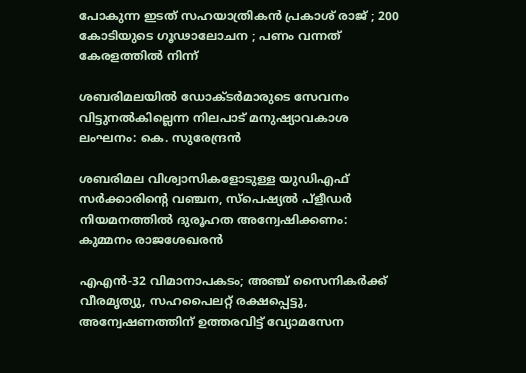പോകുന്ന ഇടത് സഹയാത്രികൻ പ്രകാശ് രാജ് ; 200 കോടിയുടെ ഗൂഢാലോചന ; പണം വന്നത് കേരളത്തിൽ നിന്ന്

ശബരിമലയിൽ ഡോക്ടർമാരുടെ സേവനം വിട്ടുനൽകില്ലെന്ന നിലപാട് മനുഷ്യാവകാശ ലംഘനം: കെ. സുരേന്ദ്രൻ

ശബരിമല വിശ്വാസികളോടുള്ള യുഡിഎഫ് സർക്കാരിന്റെ വഞ്ചന, സ്പെഷ്യൽ പ്ളീഡർ നിയമനത്തിൽ ദുരൂഹത അന്വേഷിക്കണം: കുമ്മനം രാജശേഖരൻ

എഎൻ-32 വിമാനാപകടം; അഞ്ച് സൈനികർക്ക് വീരമൃത്യു, സഹപൈലറ്റ് രക്ഷപ്പെട്ടു, അന്വേഷണത്തിന് ഉത്തരവിട്ട് വ്യോമസേന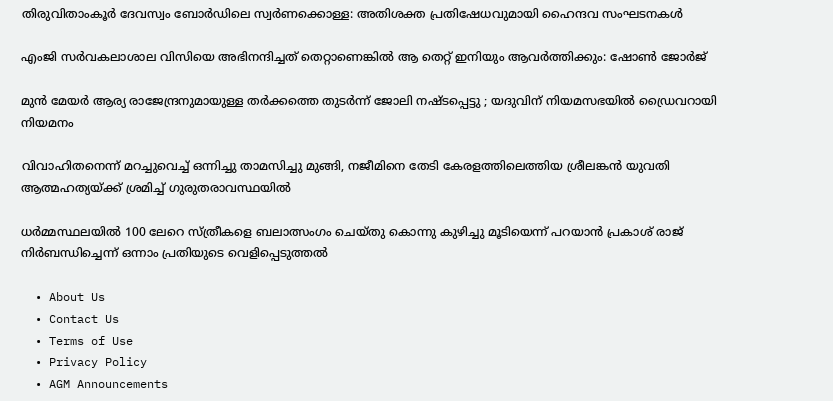തിരുവിതാംകൂര്‍ ദേവസ്വം ബോര്‍ഡിലെ സ്വര്‍ണക്കൊള്ള: അതിശക്ത പ്രതിഷേധവുമായി ഹൈന്ദവ സംഘടനകള്‍

എംജി സർവകലാശാല വിസിയെ അഭിനന്ദിച്ചത് തെറ്റാണെങ്കിൽ ആ തെറ്റ് ഇനിയും ആവർത്തിക്കും: ഷോൺ ജോർജ്

മുൻ മേയർ ആര്യ രാജേന്ദ്രനുമായുള്ള തർക്കത്തെ തുടർന്ന് ജോലി നഷ്ടപ്പെട്ടു ; യദുവിന് നിയമസഭയിൽ ഡ്രൈവറായി നിയമനം

വിവാഹിതനെന്ന് മറച്ചുവെച്ച് ഒന്നിച്ചു താമസിച്ചു മുങ്ങി, നജീമിനെ തേടി കേരളത്തിലെത്തിയ ശ്രീലങ്കൻ യുവതി ആത്മഹത്യയ്‌ക്ക് ശ്രമിച്ച് ഗുരുതരാവസ്ഥയിൽ

ധർമ്മസ്ഥലയിൽ 100 ലേറെ സ്ത്രീകളെ ബലാത്സംഗം ചെയ്തു കൊന്നു കുഴിച്ചു മൂടിയെന്ന് പറയാൻ പ്രകാശ് രാജ് നിർബന്ധിച്ചെന്ന് ഒന്നാം പ്രതിയുടെ വെളിപ്പെടുത്തൽ

  • About Us
  • Contact Us
  • Terms of Use
  • Privacy Policy
  • AGM Announcements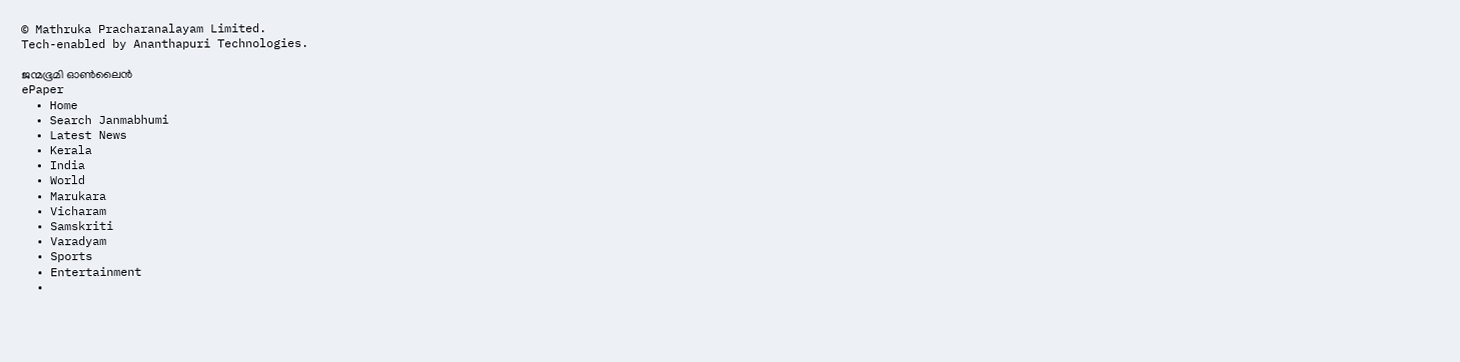© Mathruka Pracharanalayam Limited.
Tech-enabled by Ananthapuri Technologies.

ജന്മഭൂമി ഓണ്‍ലൈന്‍
ePaper
  • Home
  • Search Janmabhumi
  • Latest News
  • Kerala
  • India
  • World
  • Marukara
  • Vicharam
  • Samskriti
  • Varadyam
  • Sports
  • Entertainment
  •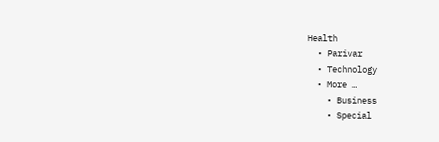Health
  • Parivar
  • Technology
  • More …
    • Business
    • Special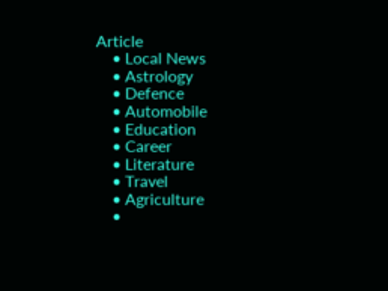Article
    • Local News
    • Astrology
    • Defence
    • Automobile
    • Education
    • Career
    • Literature
    • Travel
    • Agriculture
    •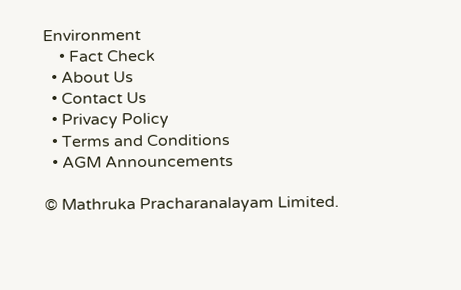Environment
    • Fact Check
  • About Us
  • Contact Us
  • Privacy Policy
  • Terms and Conditions
  • AGM Announcements

© Mathruka Pracharanalayam Limited.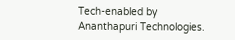Tech-enabled by Ananthapuri Technologies.